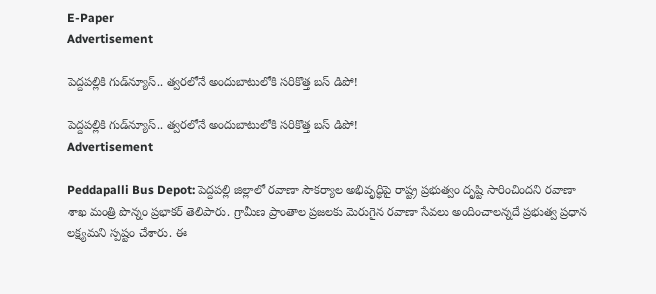E-Paper
Advertisement

పెద్దపల్లికి గుడ్‌న్యూస్.. త్వరలోనే అందుబాటులోకి సరికొత్త బస్ డిపో!

పెద్దపల్లికి గుడ్‌న్యూస్.. త్వరలోనే అందుబాటులోకి సరికొత్త బస్ డిపో!
Advertisement

Peddapalli Bus Depot: పెద్దపల్లి జిల్లాలో రవాణా సౌకర్యాల అభివృద్ధిపై రాష్ట్ర ప్రభుత్వం దృష్టి సారించిందని రవాణా శాఖ మంత్రి పొన్నం ప్రభాకర్ తెలిపారు. గ్రామీణ ప్రాంతాల ప్రజలకు మెరుగైన రవాణా సేవలు అందించాలన్నదే ప్రభుత్వ ప్రధాన లక్ష్యమని స్పష్టం చేశారు. ఈ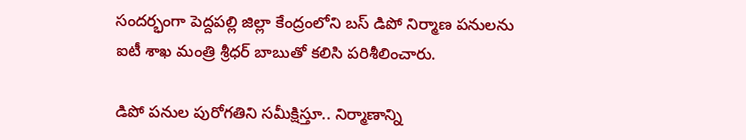సందర్భంగా పెద్దపల్లి జిల్లా కేంద్రంలోని బస్ డిపో నిర్మాణ పనులను ఐటీ శాఖ మంత్రి శ్రీధర్ బాబుతో కలిసి పరిశీలించారు.

డిపో పనుల పురోగతిని సమీక్షిస్తూ.. నిర్మాణాన్ని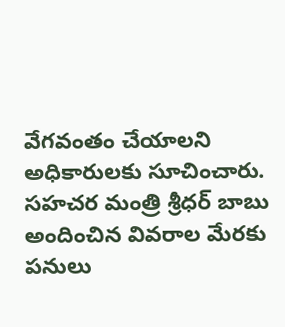వేగవంతం చేయాలని అధికారులకు సూచించారు. సహచర మంత్రి శ్రీధర్ బాబు అందించిన వివరాల మేరకు పనులు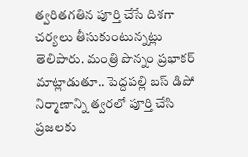త్వరితగతిన పూర్తి చేసే దిశగా చర్యలు తీసుకుంటున్నట్లు తెలిపారు. మంత్రి పొన్నం ప్రభాకర్ మాట్లాడుతూ.. పెద్దపల్లి బస్ డిపో నిర్మాణాన్ని త్వరలో పూర్తి చేసి ప్రజలకు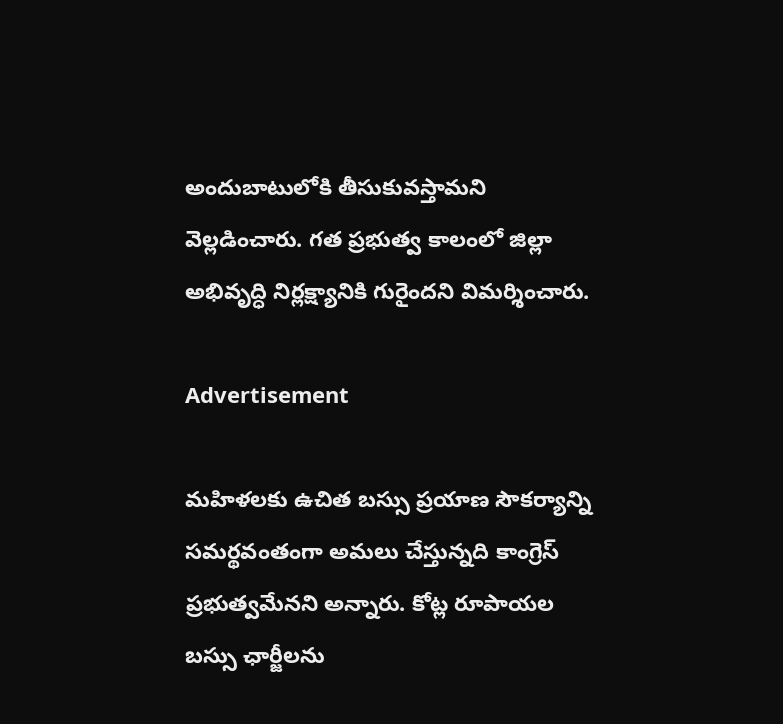అందుబాటులోకి తీసుకువస్తామని వెల్లడించారు. గత ప్రభుత్వ కాలంలో జిల్లా అభివృద్ధి నిర్లక్ష్యానికి గురైందని విమర్శించారు.

Advertisement

మహిళలకు ఉచిత బస్సు ప్రయాణ సౌకర్యాన్ని సమర్థవంతంగా అమలు చేస్తున్నది కాంగ్రెస్ ప్రభుత్వమేనని అన్నారు. కోట్ల రూపాయల బస్సు ఛార్జీలను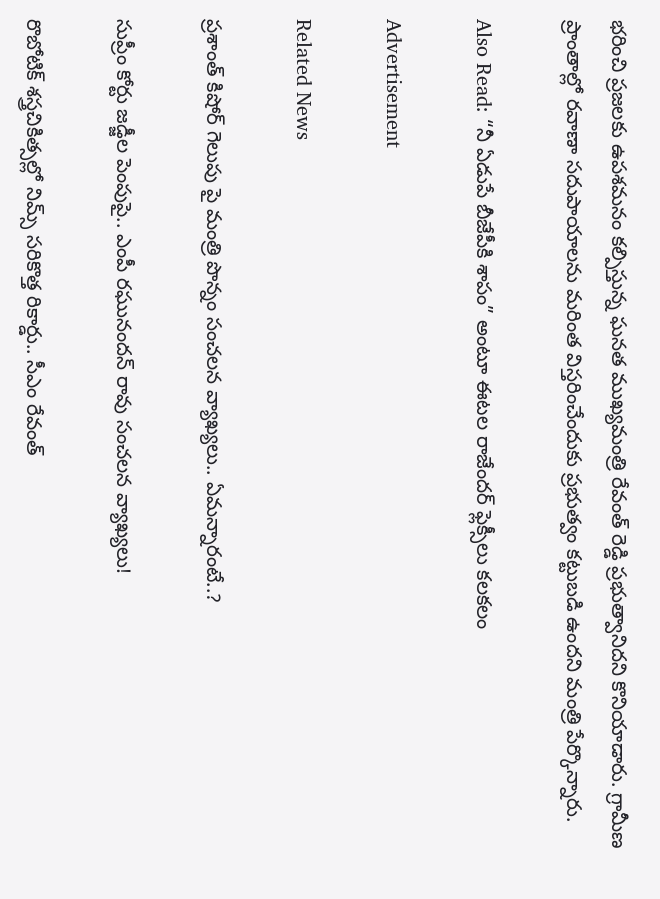భరించి ప్రజలకు ఉపశమనం కల్పిస్తున్న ఘనత ముఖ్యమంత్రి రేవంత్ రెడ్డి ప్రభుత్వానిదని కొనియాడారు. గ్రామీణ ప్రాంతాల్లో రవాణా సదుపాయాలను మరింత విస్తరించేందుకు ప్రభుత్వం కట్టుబడి ఉందని మంత్రి పేర్కొన్నారు.

Also Read: “నీ ఏడుపే బీజేపీకి శాపం” అంటూ ఈటల రాజేందర్ ఫ్లెక్సీలు కలకలం

Advertisement

Related News

ప్రశాంత్ కిషోర్ గెలుపు పై మంత్రి పొన్నం సంచలన వ్యాఖ్యలు.. ఏమన్నారంటే..?

సుప్రీం కోర్టు జడ్జీల పెంపుపై.. ఎంపీ రఘునందన్ రావు సంచలన వ్యాఖ్యలు!

రొబోటిక్ శస్త్రచికిత్సల్లో నిమ్స్ సరికొత్త రికార్డు.. సీఎం రేవంత్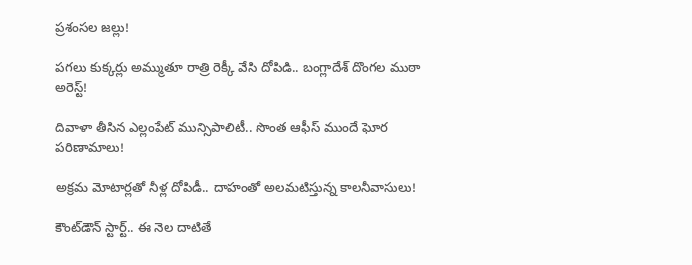ప్రశంసల జల్లు!

పగలు కుక్కర్లు అమ్ముతూ రాత్రి రెక్కీ వేసి దోపిడి.. బంగ్లాదేశ్ దొంగల ముఠా అరెస్ట్!

దివాళా తీసిన ఎల్లంపేట్ మున్సిపాలిటీ.. సొంత ఆఫీస్ ముందే ఘోర పరిణామాలు!

అక్రమ మోటార్లతో నీళ్ల దోపిడీ.. దాహంతో అలమటిస్తున్న కాలనీవాసులు!

కౌంట్‌డౌన్ స్టార్ట్.. ఈ నెల దాటితే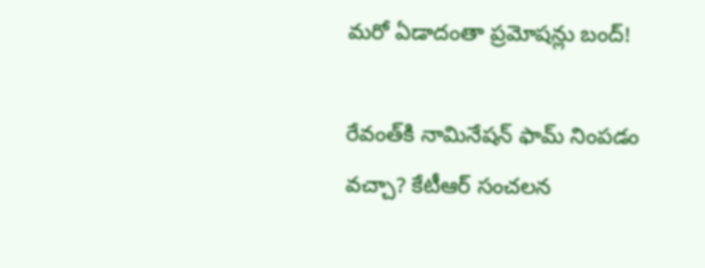మరో ఏడాదంతా ప్రమోషన్లు బంద్!

రేవంత్‌కి నామినేషన్ ఫామ్ నింపడం వచ్చా? కేటీఆర్ సంచలన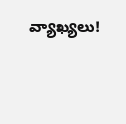వ్యాఖ్యలు!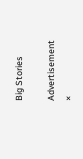Big Stories

Advertisement
×